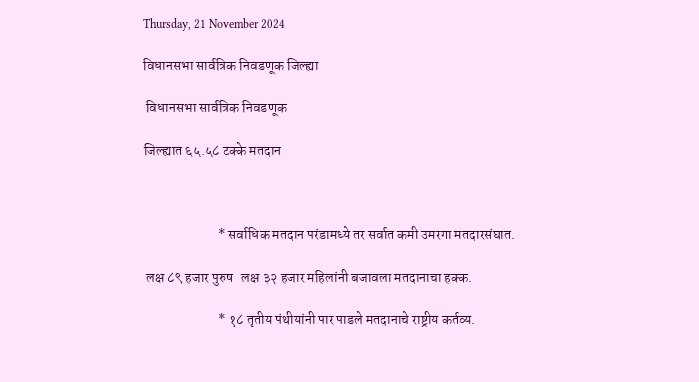Thursday, 21 November 2024

विधानसभा सार्वत्रिक निवडणूक जिल्ह्या

 विधानसभा सार्वत्रिक निवडणूक

जिल्ह्यात ६५.५८ टक्के मतदान



                           * सर्वाधिक मतदान परंडामध्ये तर सर्वात कमी उमरगा मतदारसंघात.

 लक्ष ८९ हजार पुरुष   लक्ष ३२ हजार महिलांनी बजावला मतदानाचा हक्क.

                           * १८ तृतीय पंथीयांनी पार पाडले मतदानाचे राष्ट्रीय कर्तव्य.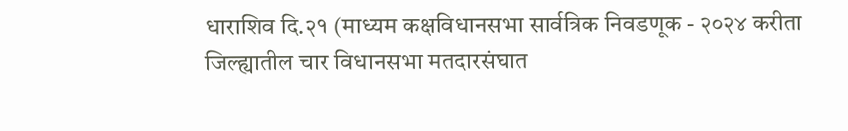धाराशिव दि.२१ (माध्यम कक्षविधानसभा सार्वत्रिक निवडणूक - २०२४ करीता जिल्ह्यातील चार विधानसभा मतदारसंघात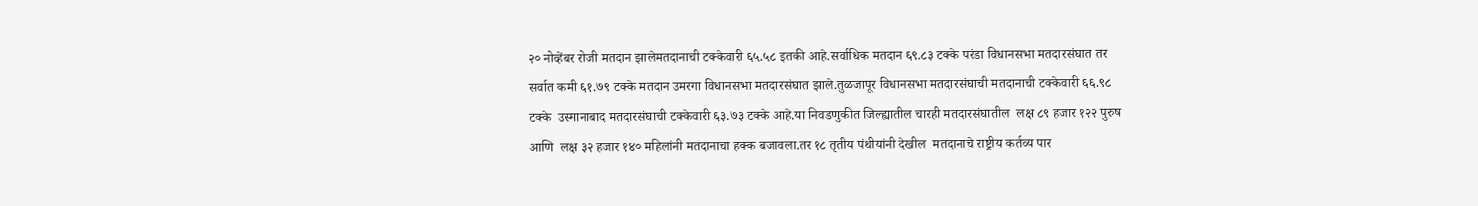२० नोव्हेंबर रोजी मतदान झालेमतदानाची टक्केवारी ६५.५८ इतकी आहे.सर्वाधिक मतदान ६९.८३ टक्के परंडा विधानसभा मतदारसंघात तर सर्वात कमी ६१.७९ टक्के मतदान उमरगा विधानसभा मतदारसंघात झाले.तुळजापूर विधानसभा मतदारसंघाची मतदानाची टक्केवारी ६६.९८ टक्के  उस्मानाबाद मतदारसंघाची टक्केवारी ६३.७३ टक्के आहे.या निवडणुकीत जिल्ह्यातील चारही मतदारसंघातील  लक्ष ८९ हजार १२२ पुरुष आणि  लक्ष ३२ हजार १४० महिलांनी मतदानाचा हक्क बजावला.तर १८ तृतीय पंथीयांनी देखील  मतदानाचे राष्ट्रीय कर्तव्य पार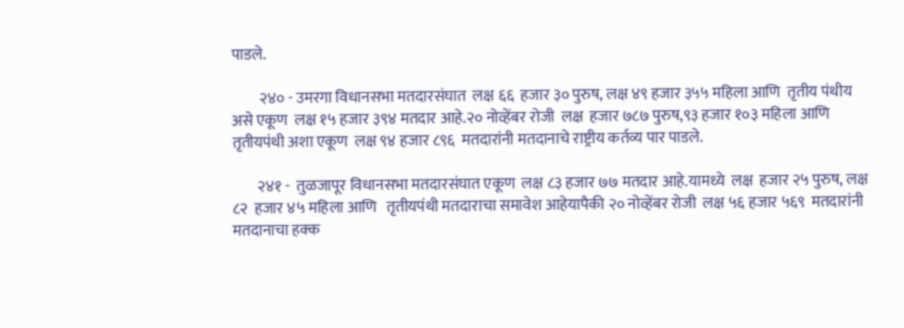पाडले.

         २४० - उमरगा विधानसभा मतदारसंघात  लक्ष ६६  हजार ३० पुरुष, लक्ष ४९ हजार ३५५ महिला आणि  तृतीय पंथीय असे एकूण  लक्ष १५ हजार ३९४ मतदार आहे.२० नोव्हेंबर रोजी  लक्ष  हजार ७८७ पुरुष,९३ हजार १०३ महिला आणि  तृतीयपंथी अशा एकूण  लक्ष ९४ हजार ८९६  मतदारांनी मतदानाचे राष्ट्रीय कर्तव्य पार पाडले.

        २४१ -  तुळजापूर विधानसभा मतदारसंघात एकूण  लक्ष ८३ हजार ७७ मतदार आहे.यामध्ये  लक्ष  हजार २५ पुरुष, लक्ष ८२  हजार ४५ महिला आणि   तृतीयपंथी मतदाराचा समावेश आहेयापैकी २० नोव्हेंबर रोजी  लक्ष ५६ हजार ५६९  मतदारांनी मतदानाचा हक्क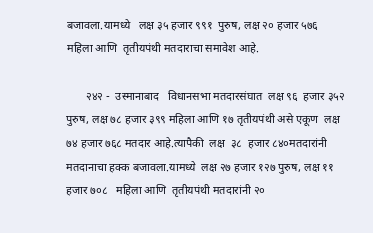बजावला.यामध्ये   लक्ष ३५ हजार ९९१  पुरुष, लक्ष २० हजार ५७६  महिला आणि  तृतीयपंथी मतदाराचा समावेश आहे.

       २४२ -  उस्मानाबाद   विधानसभा मतदारसंघात  लक्ष ९६  हजार ३५२    पुरुष, लक्ष ७८ हजार ३९९ महिला आणि १७ तृतीयपंथी असे एकूण  लक्ष ७४ हजार ७६८ मतदार आहे.त्यापैकी  लक्ष  ३८  हजार ८४०मतदारांनी मतदानाचा हक्क बजावला.यामध्ये  लक्ष २७ हजार १२७ पुरुष, लक्ष ११ हजार ७०८   महिला आणि  तृतीयपंथी मतदारांनी २०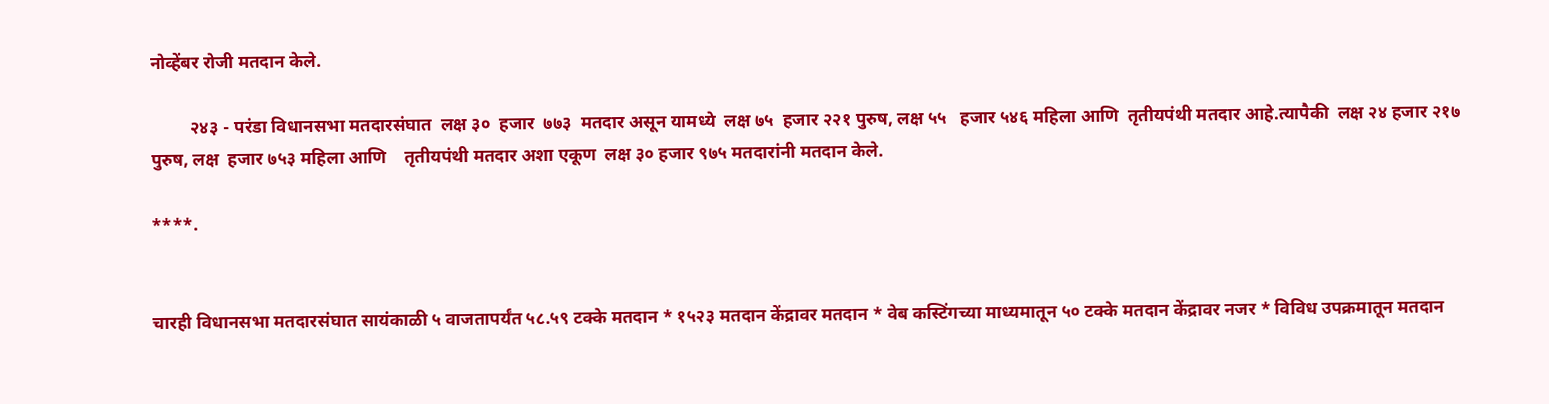नोव्हेंबर रोजी मतदान केले.

         २४३ - परंडा विधानसभा मतदारसंघात  लक्ष ३०  हजार  ७७३  मतदार असून यामध्ये  लक्ष ७५  हजार २२१ पुरुष, लक्ष ५५   हजार ५४६ महिला आणि  तृतीयपंथी मतदार आहे.त्यापैकी  लक्ष २४ हजार २१७ पुरुष, लक्ष  हजार ७५३ महिला आणि    तृतीयपंथी मतदार अशा एकूण  लक्ष ३० हजार ९७५ मतदारांनी मतदान केले.

****.


चारही विधानसभा मतदारसंघात सायंकाळी ५ वाजतापर्यंत ५८.५९ टक्के मतदान * १५२३ मतदान केंद्रावर मतदान * वेब कस्टिंगच्या माध्यमातून ५० टक्के मतदान केंद्रावर नजर * विविध उपक्रमातून मतदान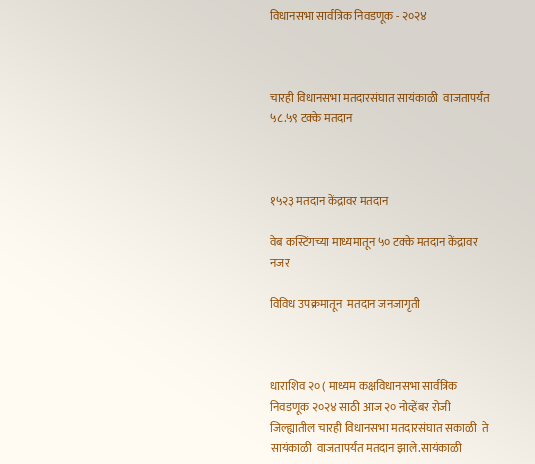विधानसभा सार्वत्रिक निवडणूक - २०२४



चारही विधानसभा मतदारसंघात सायंकाळी  वाजतापर्यंत ५८.५९ टक्के मतदान



१५२३ मतदान केंद्रावर मतदान

वेब कस्टिंगच्या माध्यमातून ५० टक्के मतदान केंद्रावर नजर

विविध उपक्रमातून  मतदान जनजागृती



धाराशिव २० ( माध्यम कक्षविधानसभा सार्वत्रिक निवडणूक २०२४ साठी आज २० नोव्हेंबर रोजी जिल्ह्यातील चारही विधानसभा मतदारसंघात सकाळी  ते सायंकाळी  वाजतापर्यंत मतदान झाले.सायंकाळी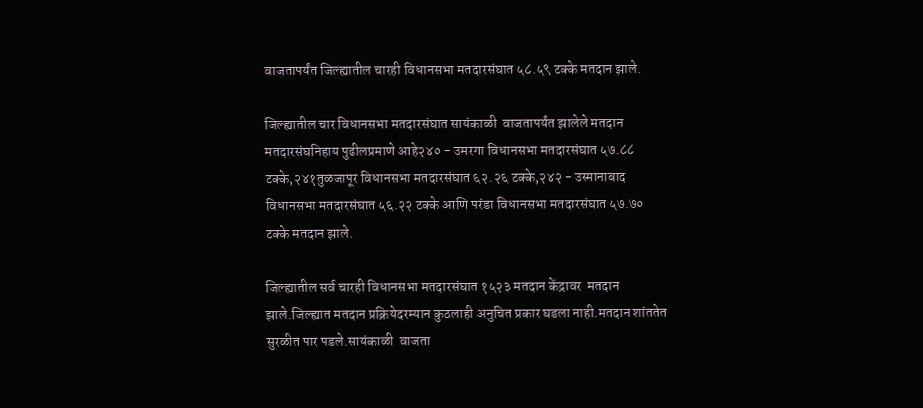वाजतापर्यंत जिल्ह्यातील चारही विधानसभा मतदारसंघात ५८.५९ टक्के मतदान झाले.

जिल्ह्यातील चार विधानसभा मतदारसंघात सायंकाळी  वाजतापर्यंत झालेले मतदान मतदारसंघनिहाय पुढीलप्रमाणे आहे२४० - उमरगा विधानसभा मतदारसंघात ५७.८८ टक्के,२४१तुळजापूर विधानसभा मतदारसंघात ६२.२६ टक्के,२४२ - उस्मानाबाद विधानसभा मतदारसंघात ५६.२२ टक्के आणि परंडा विधानसभा मतदारसंघात ५७.७० टक्के मतदान झाले.

जिल्ह्यातील सर्व चारही विधानसभा मतदारसंघात १५२३ मतदान केंद्रावर  मतदान झाले.जिल्ह्यात मतदान प्रक्रियेदरम्यान कुठलाही अनुचित प्रकार घडला नाही.मतदान शांततेत  सुरळीत पार पडले.सायंकाळी  वाजता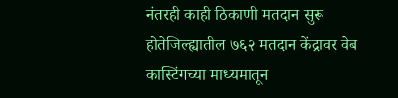नंतरही काही ठिकाणी मतदान सुरू होतेजिल्ह्यातील ७६२ मतदान केंद्रावर वेब कास्टिंगच्या माध्यमातून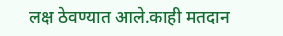लक्ष ठेवण्यात आले.काही मतदान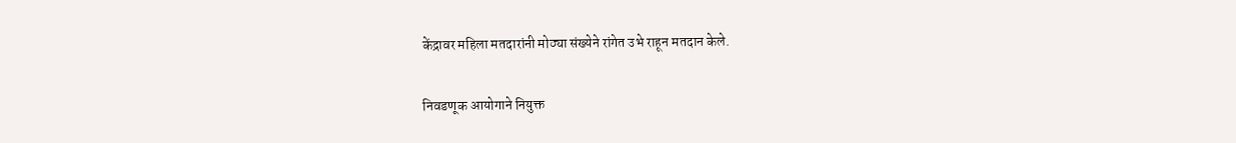केंद्रावर महिला मतदारांनी मोठ्या संख्येने रांगेत उभे राहून मतदान केले.

निवडणूक आयोगाने नियुक्त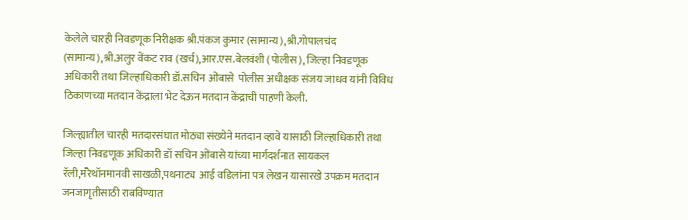केलेले चारही निवडणूक निरीक्षक श्री.पंकज कुमार (सामान्य),श्री.गोपालचंद (सामान्य),श्री.अलुर वेंकट राव (खर्च),आर.एस.बेलवंशी (पोलीस), जिल्हा निवडणूक अधिकारी तथा जिल्हाधिकारी डॉ.सचिन ओंबासे  पोलीस अधीक्षक संजय जाधव यांनी विविध ठिकाणच्या मतदान केंद्राला भेट देऊन मतदान केंद्राची पाहणी केली.

जिल्ह्यातील चारही मतदारसंघात मोठ्या संख्येने मतदान व्हावे यासाठी जिल्हाधिकारी तथा जिल्हा निवडणूक अधिकारी डॉ सचिन ओंबासे यांच्या मार्गदर्शनात सायकल रॅली,मॅरेथॉनमानवी साखळी,पथनाट्य  आई वडिलांना पत्र लेखन यासारखे उपक्रम मतदान जनजागृतीसाठी राबविण्यात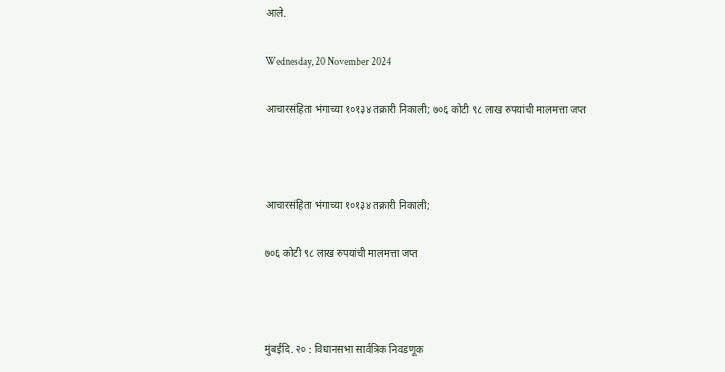आले.

Wednesday, 20 November 2024

आचारसंहिता भंगाच्या १०१३४ तक्रारी निकाली; ७०६ कोटी ९८ लाख रुपयांची मालमत्ता जप्त



आचारसंहिता भंगाच्या १०१३४ तक्रारी निकाली;

७०६ कोटी ९८ लाख रुपयांची मालमत्ता जप्त



मुंबईदि. २० : विधानसभा सार्वत्रिक निवडणूक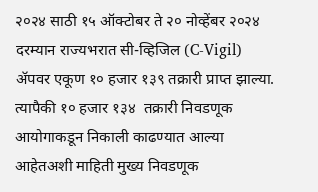२०२४ साठी १५ ऑक्टोबर ते २० नोव्हेंबर २०२४ दरम्यान राज्यभरात सी-व्हिजिल (C-Vigil) ॲपवर एकूण १० हजार १३९ तक्रारी प्राप्त झाल्या. त्यापैकी १० हजार १३४  तक्रारी निवडणूक आयोगाकडून निकाली काढण्यात आल्या आहेतअशी माहिती मुख्य निवडणूक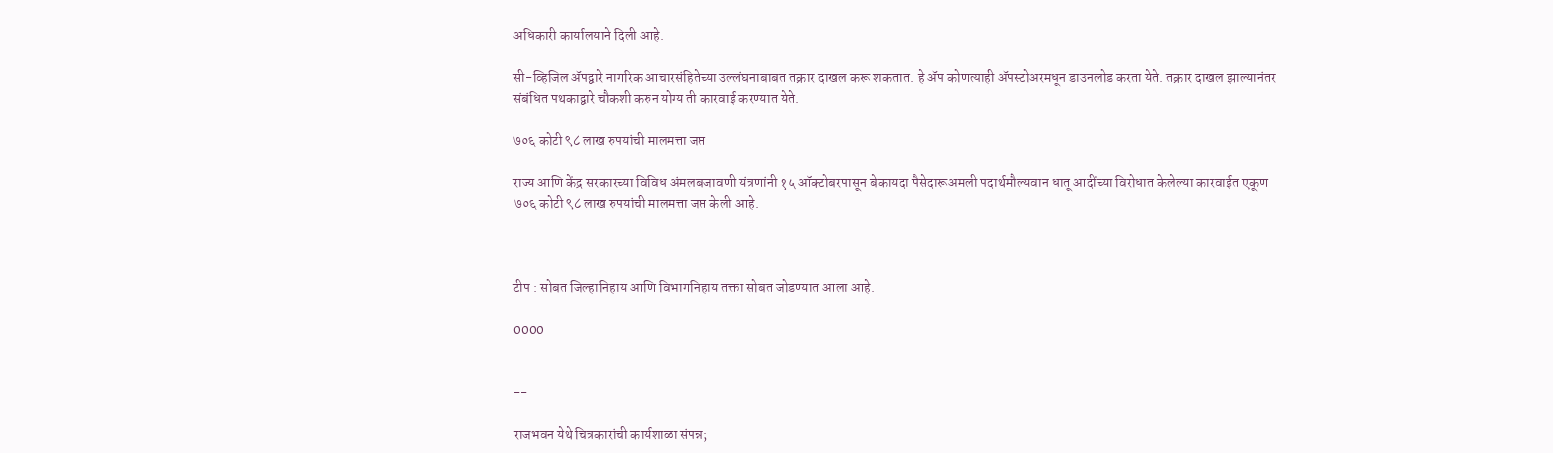अधिकारी कार्यालयाने दिली आहे.

सी-व्हिजिल ॲपद्वारे नागरिक आचारसंहितेच्या उल्लंघनाबाबत तक्रार दाखल करू शकतात. हे ॲप कोणत्याही ॲपस्टोअरमधून डाउनलोड करता येते. तक्रार दाखल झाल्यानंतर संबंधित पथकाद्वारे चौकशी करुन योग्य ती कारवाई करण्यात येते.

७०६ कोटी ९८ लाख रुपयांची मालमत्ता जप्त

राज्य आणि केंद्र सरकारच्या विविध अंमलबजावणी यंत्रणांनी १५ ऑक्टोबरपासून बेकायदा पैसेदारूअमली पदार्थमौल्यवान धातू आदींच्या विरोधात केलेल्या कारवाईत एकूण ७०६ कोटी ९८ लाख रुपयांची मालमत्ता जप्त केली आहे.



टीप : सोबत जिल्हानिहाय आणि विभागनिहाय तक्ता सोबत जोडण्यात आला आहे.

0000


--

राजभवन येथे चित्रकारांची कार्यशाळा संपन्न;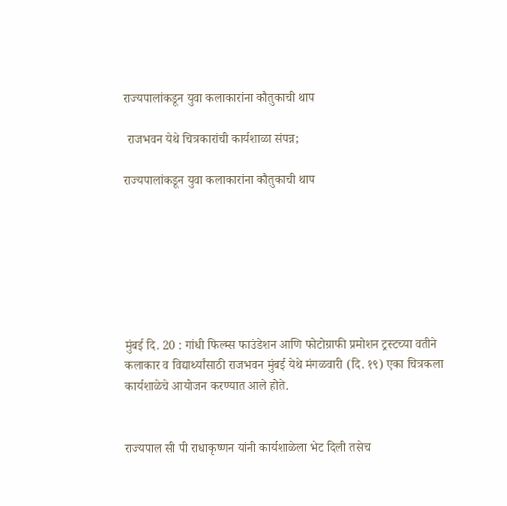राज्यपालांकडून युवा कलाकारांना कौतुकाची थाप

 राजभवन येथे चित्रकारांची कार्यशाळा संपन्न;

राज्यपालांकडून युवा कलाकारांना कौतुकाची थाप







मुंबई दि. 20 : गांधी फिल्म्स फाउंडेशन आणि फोटोग्राफी प्रमोशन ट्रस्टच्या वतीने कलाकार व विद्यार्थ्यांसाठी राजभवन मुंबई येथे मंगळवारी (दि. १९) एका चित्रकला कार्यशाळेचे आयोजन करण्यात आले होते.


राज्यपाल सी पी राधाकृष्णन यांनी कार्यशाळेला भेट दिली तसेच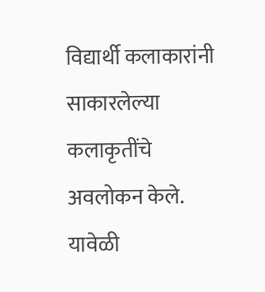विद्यार्थी कलाकारांनी साकारलेल्या कलाकृतींचे अवलोकन केले. यावेळी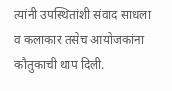त्यांनी उपस्थितांशी संवाद साधला व कलाकार तसेच आयोजकांना कौतुकाची थाप दिली.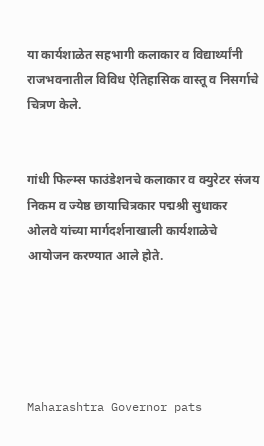या कार्यशाळेत सहभागी कलाकार व विद्यार्थ्यांनी राजभवनातील विविध ऐतिहासिक वास्तू व निसर्गाचे चित्रण केले.


गांधी फिल्म्स फाउंडेशनचे कलाकार व क्युरेटर संजय निकम व ज्येष्ठ छायाचित्रकार पद्मश्री सुधाकर ओलवे यांच्या मार्गदर्शनाखाली कार्यशाळेचे आयोजन करण्यात आले होते.





Maharashtra Governor pats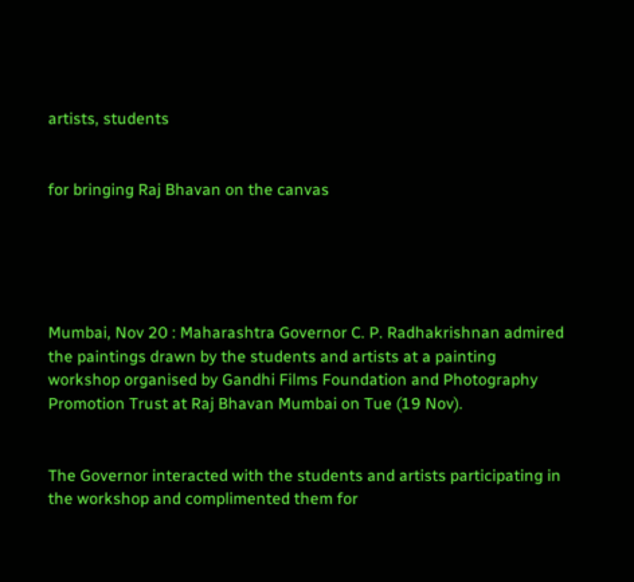artists, students


for bringing Raj Bhavan on the canvas





Mumbai, Nov 20 : Maharashtra Governor C. P. Radhakrishnan admired the paintings drawn by the students and artists at a painting workshop organised by Gandhi Films Foundation and Photography Promotion Trust at Raj Bhavan Mumbai on Tue (19 Nov).


The Governor interacted with the students and artists participating in the workshop and complimented them for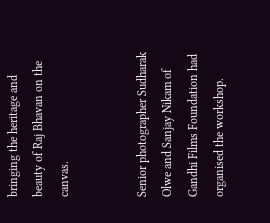bringing the heritage and beauty of Raj Bhavan on the canvas.


Senior photographer Sudharak Olwe and Sanjay Nikam of Gandhi Films Foundation had organised the workshop.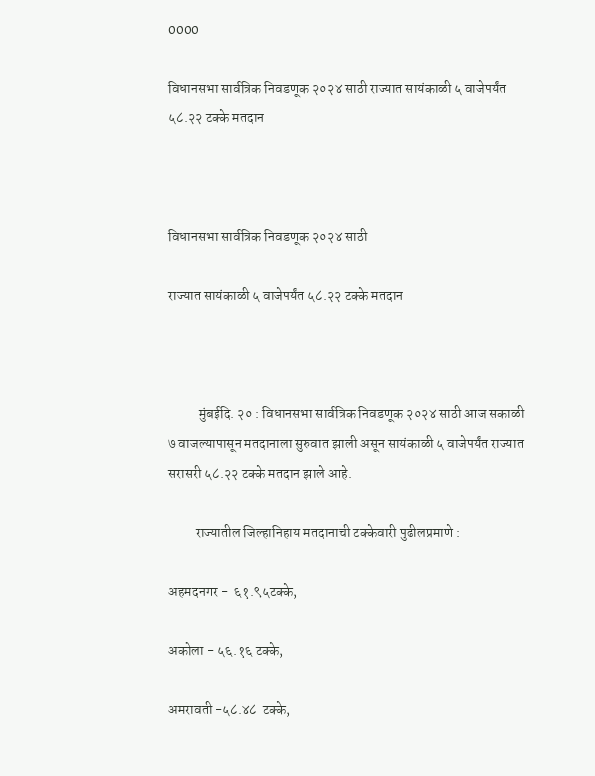0000

विधानसभा सार्वत्रिक निवडणूक २०२४ साठी राज्यात सायंकाळी ५ वाजेपर्यंत ५८.२२ टक्के मतदान



विधानसभा सार्वत्रिक निवडणूक २०२४ साठी

राज्यात सायंकाळी ५ वाजेपर्यंत ५८.२२ टक्के मतदान



           मुंबईदि. २० : विधानसभा सार्वत्रिक निवडणूक २०२४ साठी आज सकाळी ७ वाजल्यापासून मतदानाला सुरुवात झाली असून सायंकाळी ५ वाजेपर्यंत राज्यात सरासरी ५८.२२ टक्के मतदान झाले आहे.

          राज्यातील जिल्हानिहाय मतदानाची टक्केवारी पुढीलप्रमाणे :

अहमदनगर -  ६१.९५टक्के,

अकोला - ५६.१६ टक्के,

अमरावती -५८.४८  टक्के,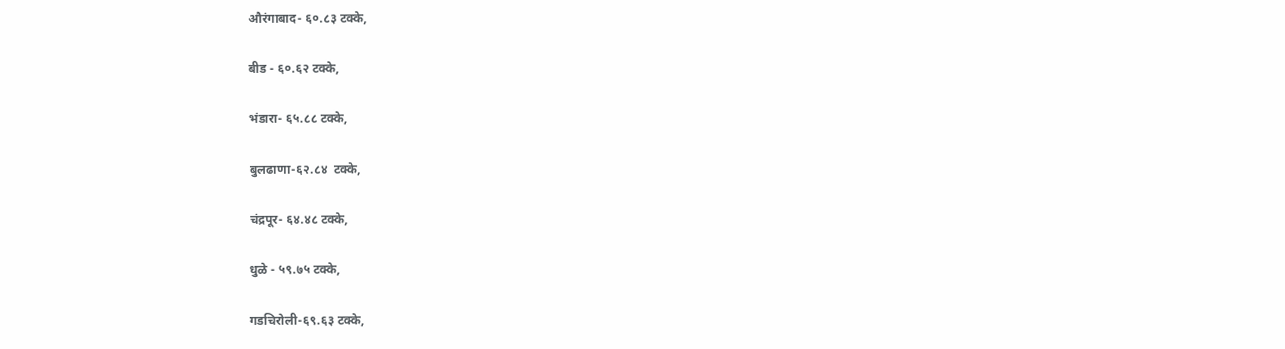औरंगाबाद- ६०.८३ टक्के,

बीड - ६०.६२ टक्के,

भंडारा- ६५.८८ टक्के,

बुलढाणा-६२.८४  टक्के,

चंद्रपूर- ६४.४८ टक्के,

धुळे - ५९.७५ टक्के,

गडचिरोली-६९.६३ टक्के,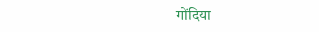गोंदिया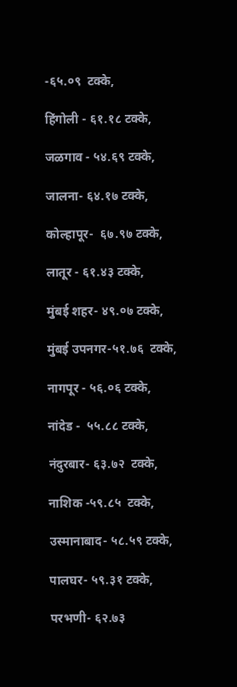-६५.०९  टक्के,

हिंगोली - ६१.१८ टक्के,

जळगाव - ५४.६९ टक्के,

जालना- ६४.१७ टक्के,

कोल्हापूर-  ६७.९७ टक्के,

लातूर - ६१.४३ टक्के,

मुंबई शहर- ४९.०७ टक्के,

मुंबई उपनगर-५१.७६  टक्के,

नागपूर - ५६.०६ टक्के,

नांदेड -  ५५.८८ टक्के,

नंदुरबार- ६३.७२  टक्के,

नाशिक -५९.८५  टक्के,

उस्मानाबाद- ५८.५९ टक्के,

पालघर- ५९.३१ टक्के,

परभणी- ६२.७३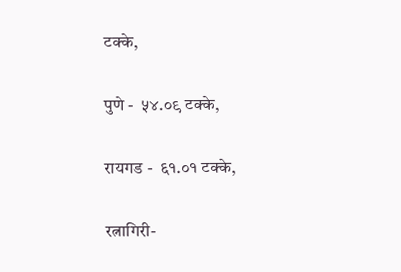टक्के,

पुणे -  ५४.०९ टक्के,

रायगड -  ६१.०१ टक्के,

रत्नागिरी-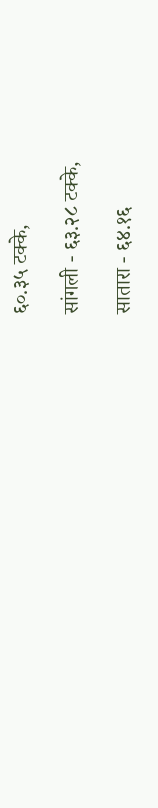६०.३५ टक्के,

सांगली - ६३.२८ टक्के,

सातारा - ६४.१६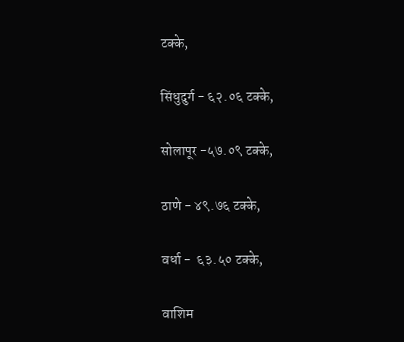टक्के,

सिंधुदुर्ग - ६२.०६ टक्के,

सोलापूर -५७.०९ टक्के,

ठाणे - ४९.७६ टक्के,

वर्धा -  ६३.५० टक्के,

वाशिम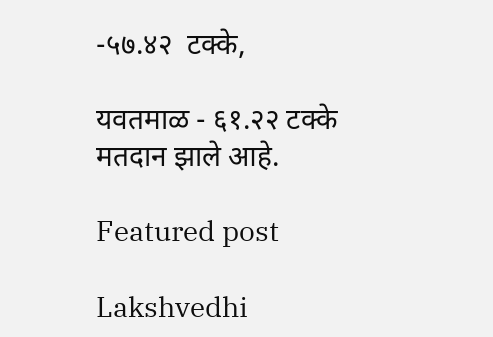-५७.४२  टक्के,

यवतमाळ - ६१.२२ टक्के मतदान झाले आहे.

Featured post

Lakshvedhi